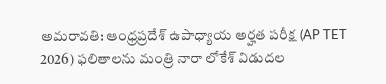అమరావతి: ఆంధ్రప్రదేశ్ ఉపాధ్యాయ అర్హత పరీక్ష (AP TET 2026) ఫలితాలను మంత్రి నారా లోకేశ్‌ విడుదల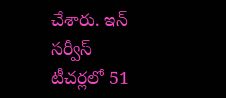చేశారు. ఇన్‌ సర్వీస్‌ టీచర్లలో 51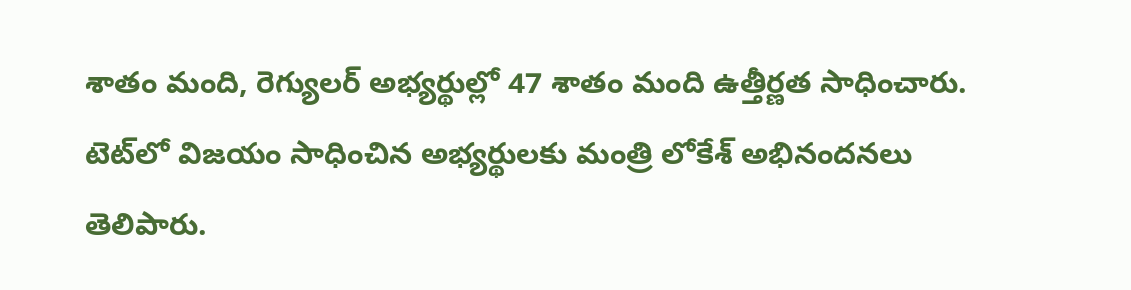శాతం మంది, రెగ్యులర్‌ అభ్యర్థుల్లో 47 శాతం మంది ఉత్తీర్ణత సాధించారు. టెట్‌లో విజయం సాధించిన అభ్యర్థులకు మంత్రి లోకేశ్‌ అభినందనలు తెలిపారు.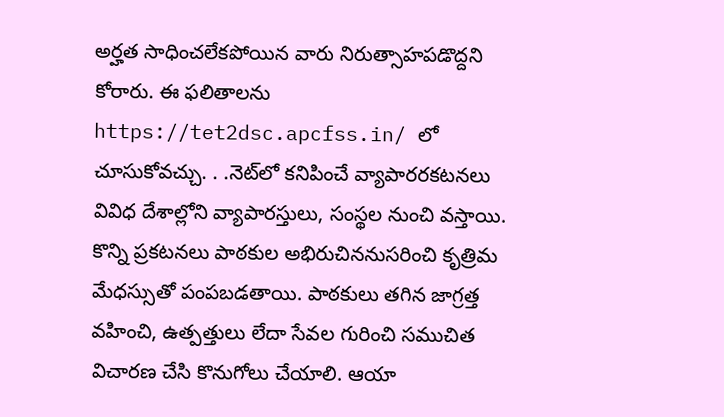అర్హత సాధించలేకపోయిన వారు నిరుత్సాహపడొద్దని కోరారు. ఈ ఫలితాలను https://tet2dsc.apcfss.in/ లో చూసుకోవచ్చు. . .నెట్‌లో కనిపించే వ్యాపారరకటనలు వివిధ దేశాల్లోని వ్యాపారస్తులు, సంస్థల నుంచి వస్తాయి. కొన్ని ప్రకటనలు పాఠకుల అభిరుచిననుసరించి కృత్రిమ మేధస్సుతో పంపబడతాయి. పాఠకులు తగిన జాగ్రత్త వహించి, ఉత్పత్తులు లేదా సేవల గురించి సముచిత విచారణ చేసి కొనుగోలు చేయాలి. ఆయా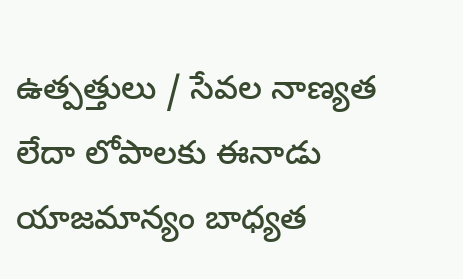ఉత్పత్తులు / సేవల నాణ్యత లేదా లోపాలకు ఈనాడు యాజమాన్యం బాధ్యత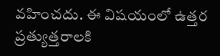వహించదు. ఈ విషయంలో ఉత్తర ప్రత్యుత్తరాలకి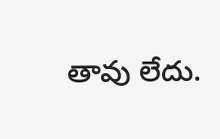తావు లేదు.